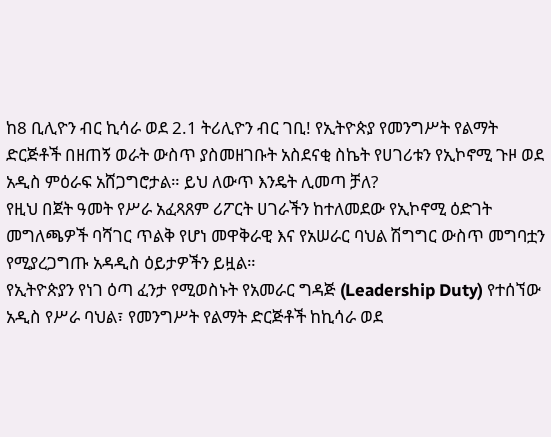ከ8 ቢሊዮን ብር ኪሳራ ወደ 2.1 ትሪሊዮን ብር ገቢ! የኢትዮጵያ የመንግሥት የልማት ድርጅቶች በዘጠኝ ወራት ውስጥ ያስመዘገቡት አስደናቂ ስኬት የሀገሪቱን የኢኮኖሚ ጉዞ ወደ አዲስ ምዕራፍ አሸጋግሮታል። ይህ ለውጥ እንዴት ሊመጣ ቻለ?
የዚህ በጀት ዓመት የሥራ አፈጻጸም ሪፖርት ሀገራችን ከተለመደው የኢኮኖሚ ዕድገት መግለጫዎች ባሻገር ጥልቅ የሆነ መዋቅራዊ እና የአሠራር ባህል ሽግግር ውስጥ መግባቷን የሚያረጋግጡ አዳዲስ ዕይታዎችን ይዟል።
የኢትዮጵያን የነገ ዕጣ ፈንታ የሚወስኑት የአመራር ግዳጅ (Leadership Duty) የተሰኘው አዲስ የሥራ ባህል፣ የመንግሥት የልማት ድርጅቶች ከኪሳራ ወደ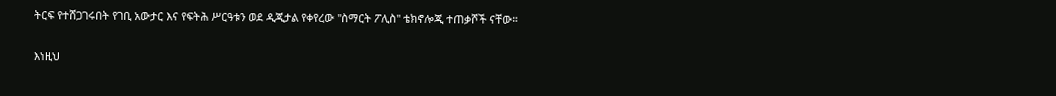ትርፍ የተሸጋገሩበት የገቢ አውታር እና የፍትሕ ሥርዓቱን ወደ ዲጂታል የቀየረው "ስማርት ፖሊስ" ቴክኖሎጂ ተጠቃሾች ናቸው።

እነዚህ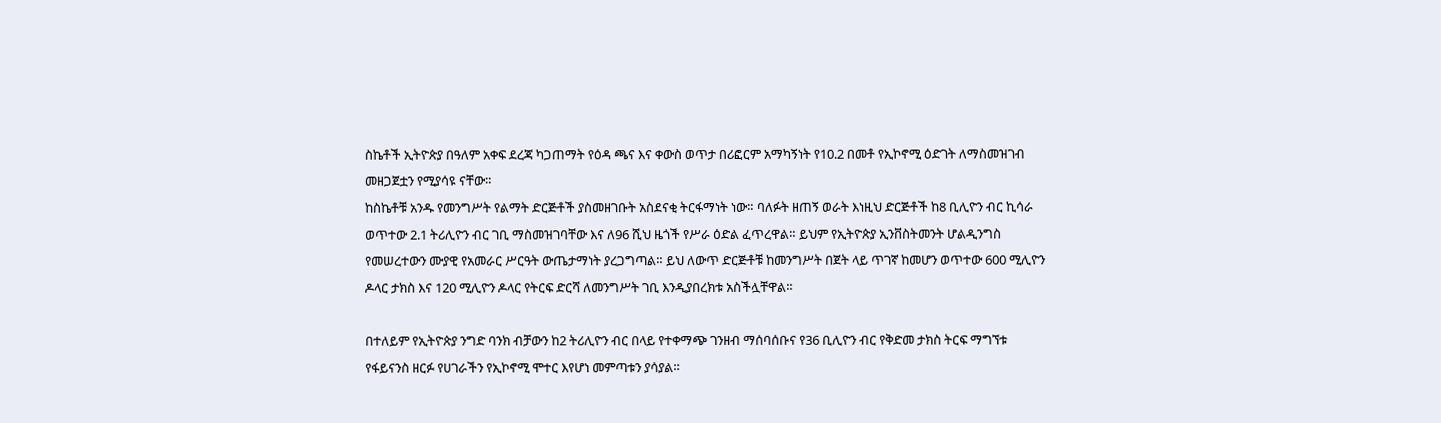ስኬቶች ኢትዮጵያ በዓለም አቀፍ ደረጃ ካጋጠማት የዕዳ ጫና እና ቀውስ ወጥታ በሪፎርም አማካኝነት የ10.2 በመቶ የኢኮኖሚ ዕድገት ለማስመዝገብ መዘጋጀቷን የሚያሳዩ ናቸው።
ከስኬቶቹ አንዱ የመንግሥት የልማት ድርጅቶች ያስመዘገቡት አስደናቂ ትርፋማነት ነው። ባለፉት ዘጠኝ ወራት እነዚህ ድርጅቶች ከ8 ቢሊዮን ብር ኪሳራ ወጥተው 2.1 ትሪሊዮን ብር ገቢ ማስመዝገባቸው እና ለ96 ሺህ ዜጎች የሥራ ዕድል ፈጥረዋል። ይህም የኢትዮጵያ ኢንቨስትመንት ሆልዲንግስ የመሠረተውን ሙያዊ የአመራር ሥርዓት ውጤታማነት ያረጋግጣል። ይህ ለውጥ ድርጅቶቹ ከመንግሥት በጀት ላይ ጥገኛ ከመሆን ወጥተው 600 ሚሊዮን ዶላር ታክስ እና 120 ሚሊዮን ዶላር የትርፍ ድርሻ ለመንግሥት ገቢ እንዲያበረክቱ አስችሏቸዋል።

በተለይም የኢትዮጵያ ንግድ ባንክ ብቻውን ከ2 ትሪሊዮን ብር በላይ የተቀማጭ ገንዘብ ማሰባሰቡና የ36 ቢሊዮን ብር የቅድመ ታክስ ትርፍ ማግኘቱ የፋይናንስ ዘርፉ የሀገራችን የኢኮኖሚ ሞተር እየሆነ መምጣቱን ያሳያል።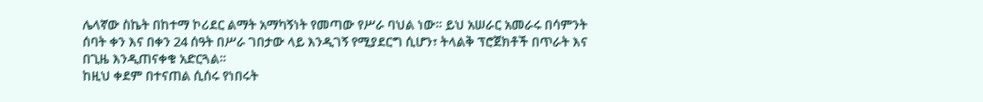ሌላኛው ስኬት በከተማ ኮሪደር ልማት አማካኝነት የመጣው የሥራ ባህል ነው። ይህ አሠራር አመራሩ በሳምንት ሰባት ቀን እና በቀን 24 ሰዓት በሥራ ገበታው ላይ እንዲገኝ የሚያደርግ ሲሆን፣ ትላልቅ ፕሮጀክቶች በጥራት እና በጊዜ እንዲጠናቀቁ አድርጓል።
ከዚህ ቀደም በተናጠል ሲሰሩ የነበሩት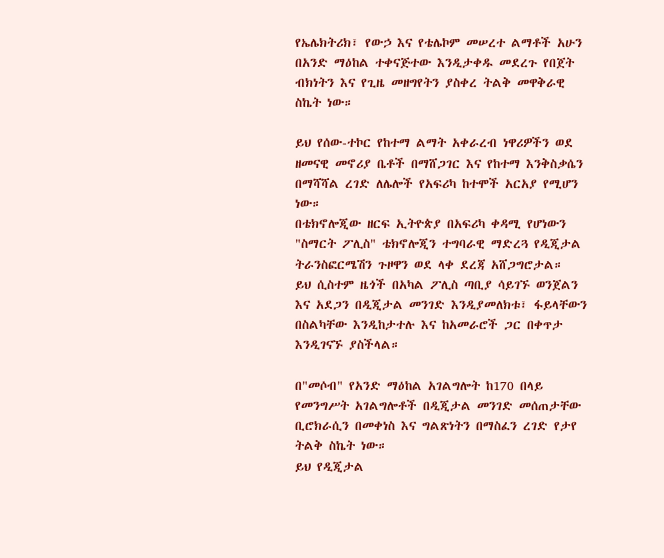የኤሌክትሪክ፣ የውኃ እና የቴሌኮም መሠረተ ልማቶች አሁን በአንድ ማዕከል ተቀናጅተው እንዲታቀዱ መደረጉ የበጀት ብክነትን እና የጊዜ መዘግየትን ያስቀረ ትልቅ መዋቅራዊ ስኬት ነው።

ይህ የሰው-ተኮር የከተማ ልማት አቀራረብ ነዋሪዎችን ወደ ዘመናዊ መኖሪያ ቤቶች በማሸጋገር እና የከተማ እንቅስቃሴን በማሻሻል ረገድ ለሌሎች የአፍሪካ ከተሞች አርአያ የሚሆን ነው።
በቴክኖሎጂው ዘርፍ ኢትዮጵያ በአፍሪካ ቀዳሚ የሆነውን "ስማርት ፖሊስ" ቴክኖሎጂን ተግባራዊ ማድረጓ የዲጂታል ትራንስፎርሜሽን ጉዞዋን ወደ ላቀ ደረጃ አሸጋግሮታል።
ይህ ሲስተም ዜጎች በአካል ፖሊስ ጣቢያ ሳይገኙ ወንጀልን እና አደጋን በዲጂታል መንገድ እንዲያመለክቱ፣ ፋይላቸውን በስልካቸው እንዲከታተሉ እና ከአመራሮች ጋር በቀጥታ እንዲገናኙ ያስችላል።

በ"መሶብ" የአንድ ማዕከል አገልግሎት ከ170 በላይ የመንግሥት አገልግሎቶች በዲጂታል መንገድ መሰጠታቸው ቢሮክራሲን በመቀነስ እና ግልጽነትን በማስፈን ረገድ የታየ ትልቅ ስኬት ነው።
ይህ የዲጂታል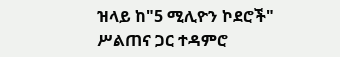ዝላይ ከ"5 ሚሊዮን ኮደሮች" ሥልጠና ጋር ተዳምሮ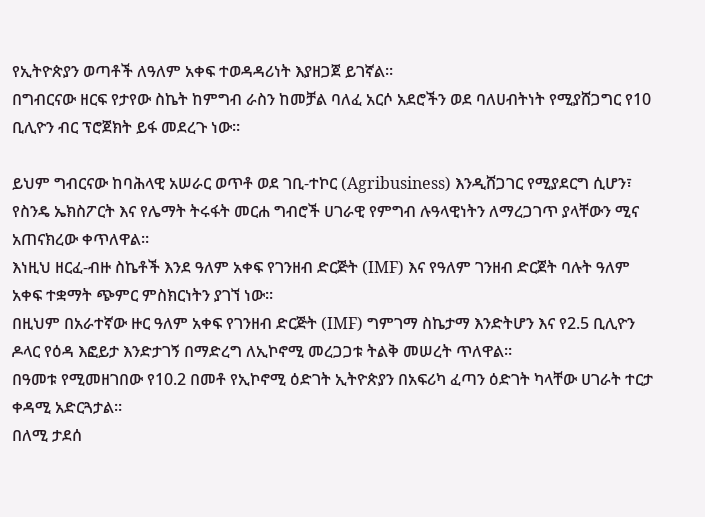የኢትዮጵያን ወጣቶች ለዓለም አቀፍ ተወዳዳሪነት እያዘጋጀ ይገኛል።
በግብርናው ዘርፍ የታየው ስኬት ከምግብ ራስን ከመቻል ባለፈ አርሶ አደሮችን ወደ ባለሀብትነት የሚያሸጋግር የ10 ቢሊዮን ብር ፕሮጀክት ይፋ መደረጉ ነው።

ይህም ግብርናው ከባሕላዊ አሠራር ወጥቶ ወደ ገቢ-ተኮር (Agribusiness) እንዲሸጋገር የሚያደርግ ሲሆን፣ የስንዴ ኤክስፖርት እና የሌማት ትሩፋት መርሐ ግብሮች ሀገራዊ የምግብ ሉዓላዊነትን ለማረጋገጥ ያላቸውን ሚና አጠናክረው ቀጥለዋል።
እነዚህ ዘርፈ-ብዙ ስኬቶች እንደ ዓለም አቀፍ የገንዘብ ድርጅት (IMF) እና የዓለም ገንዘብ ድርጀት ባሉት ዓለም አቀፍ ተቋማት ጭምር ምስክርነትን ያገኘ ነው።
በዚህም በአራተኛው ዙር ዓለም አቀፍ የገንዘብ ድርጅት (IMF) ግምገማ ስኬታማ እንድትሆን እና የ2.5 ቢሊዮን ዶላር የዕዳ እፎይታ እንድታገኝ በማድረግ ለኢኮኖሚ መረጋጋቱ ትልቅ መሠረት ጥለዋል።
በዓመቱ የሚመዘገበው የ10.2 በመቶ የኢኮኖሚ ዕድገት ኢትዮጵያን በአፍሪካ ፈጣን ዕድገት ካላቸው ሀገራት ተርታ ቀዳሚ አድርጓታል።
በለሚ ታደሰ